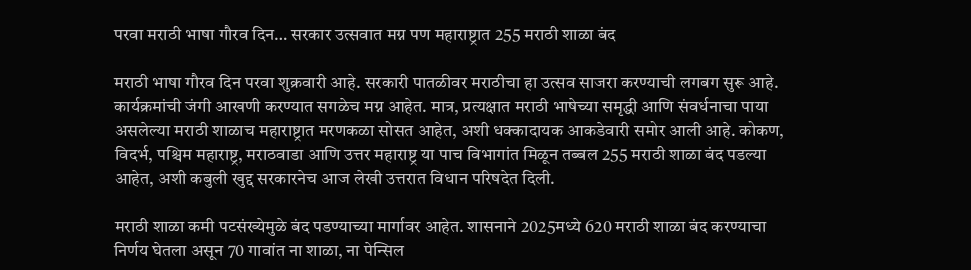परवा मराठी भाषा गौरव दिन… सरकार उत्सवात मग्न पण महाराष्ट्रात 255 मराठी शाळा बंद

मराठी भाषा गौरव दिन परवा शुक्रवारी आहे. सरकारी पातळीवर मराठीचा हा उत्सव साजरा करण्याची लगबग सुरू आहे. कार्यक्रमांची जंगी आखणी करण्यात सगळेच मग्न आहेत. मात्र, प्रत्यक्षात मराठी भाषेच्या समृद्धी आणि संवर्धनाचा पाया असलेल्या मराठी शाळाच महाराष्ट्रात मरणकळा सोसत आहेत, अशी धक्कादायक आकडेवारी समोर आली आहे. कोकण, विदर्भ, पश्चिम महाराष्ट्र, मराठवाडा आणि उत्तर महाराष्ट्र या पाच विभागांत मिळून तब्बल 255 मराठी शाळा बंद पडल्या आहेत, अशी कबुली खुद्द सरकारनेच आज लेखी उत्तरात विधान परिषदेत दिली.

मराठी शाळा कमी पटसंख्येमुळे बंद पडण्याच्या मार्गावर आहेत. शासनाने 2025मध्ये 620 मराठी शाळा बंद करण्याचा निर्णय घेतला असून 70 गावांत ना शाळा, ना पेन्सिल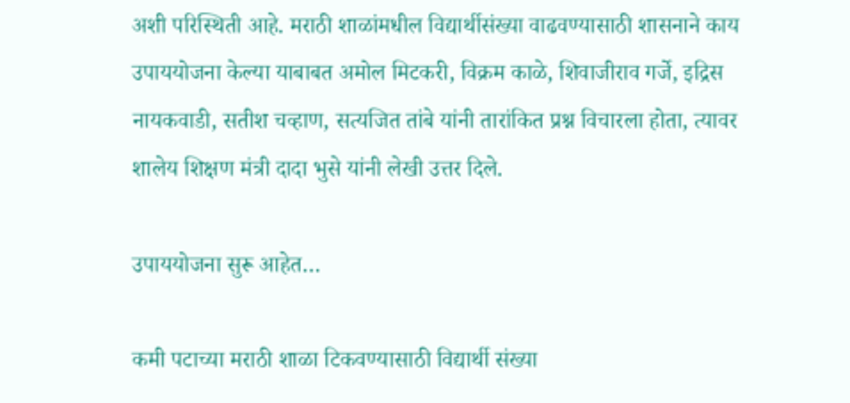अशी परिस्थिती आहे. मराठी शाळांमधील विद्यार्थीसंख्या वाढवण्यासाठी शासनाने काय उपाययोजना केल्या याबाबत अमोल मिटकरी, विक्रम काळे, शिवाजीराव गर्जे, इद्रिस नायकवाडी, सतीश चव्हाण, सत्यजित तांबे यांनी तारांकित प्रश्न विचारला होता, त्यावर शालेय शिक्षण मंत्री दादा भुसे यांनी लेखी उत्तर दिले.

उपाययोजना सुरू आहेत…

कमी पटाच्या मराठी शाळा टिकवण्यासाठी विद्यार्थी संख्या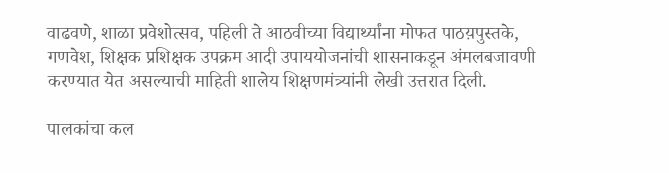वाढवणे, शाळा प्रवेशोत्सव, पहिली ते आठवीच्या विद्यार्थ्यांना मोफत पाठय़पुस्तके, गणवेश, शिक्षक प्रशिक्षक उपक्रम आदी उपाययोजनांची शासनाकडून अंमलबजावणी करण्यात येत असल्याची माहिती शालेय शिक्षणमंत्र्यांनी लेखी उत्तरात दिली.

पालकांचा कल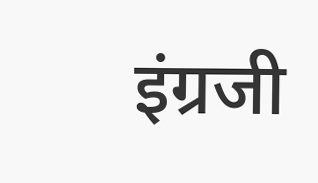इंग्रजी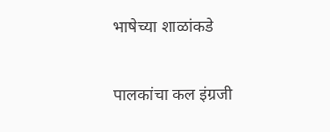भाषेच्या शाळांकडे

पालकांचा कल इंग्रजी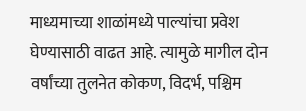माध्यमाच्या शाळांमध्ये पाल्यांचा प्रवेश घेण्यासाठी वाढत आहे. त्यामुळे मागील दोन वर्षांच्या तुलनेत कोकण, विदर्भ, पश्चिम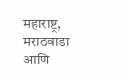महाराष्ट्र, मराठवाडा आणि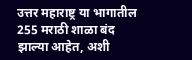उत्तर महाराष्ट्र या भागातील 255 मराठी शाळा बंद झाल्या आहेत, अशी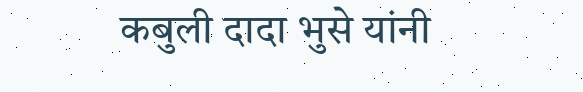कबुली दादा भुसे यांनी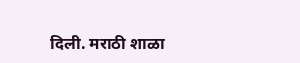दिली. मराठी शाळा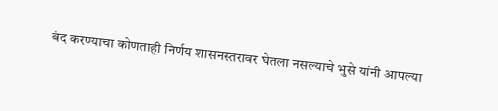बंद करण्याचा कोणताही निर्णय शासनस्तरावर घेतला नसल्याचे भुसे यांनी आपल्या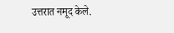उत्तरात नमूद केले.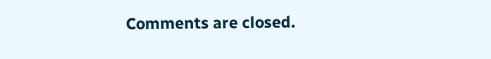Comments are closed.